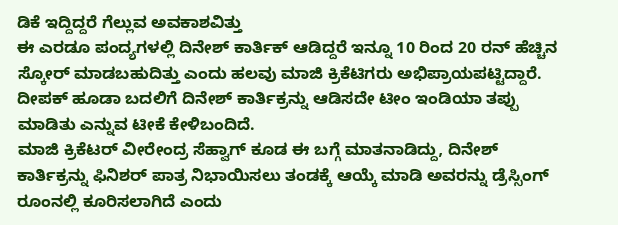ಡಿಕೆ ಇದ್ದಿದ್ದರೆ ಗೆಲ್ಲುವ ಅವಕಾಶವಿತ್ತು
ಈ ಎರಡೂ ಪಂದ್ಯಗಳಲ್ಲಿ ದಿನೇಶ್ ಕಾರ್ತಿಕ್ ಆಡಿದ್ದರೆ ಇನ್ನೂ 10 ರಿಂದ 20 ರನ್ ಹೆಚ್ಚಿನ ಸ್ಕೋರ್ ಮಾಡಬಹುದಿತ್ತು ಎಂದು ಹಲವು ಮಾಜಿ ಕ್ರಿಕೆಟಿಗರು ಅಭಿಪ್ರಾಯಪಟ್ಟಿದ್ದಾರೆ. ದೀಪಕ್ ಹೂಡಾ ಬದಲಿಗೆ ದಿನೇಶ್ ಕಾರ್ತಿಕ್ರನ್ನು ಆಡಿಸದೇ ಟೀಂ ಇಂಡಿಯಾ ತಪ್ಪು ಮಾಡಿತು ಎನ್ನುವ ಟೀಕೆ ಕೇಳಿಬಂದಿದೆ.
ಮಾಜಿ ಕ್ರಿಕೆಟರ್ ವೀರೇಂದ್ರ ಸೆಹ್ವಾಗ್ ಕೂಡ ಈ ಬಗ್ಗೆ ಮಾತನಾಡಿದ್ದು, ದಿನೇಶ್ ಕಾರ್ತಿಕ್ರನ್ನು ಫಿನಿಶರ್ ಪಾತ್ರ ನಿಭಾಯಿಸಲು ತಂಡಕ್ಕೆ ಆಯ್ಕೆ ಮಾಡಿ ಅವರನ್ನು ಡ್ರೆಸ್ಸಿಂಗ್ ರೂಂನಲ್ಲಿ ಕೂರಿಸಲಾಗಿದೆ ಎಂದು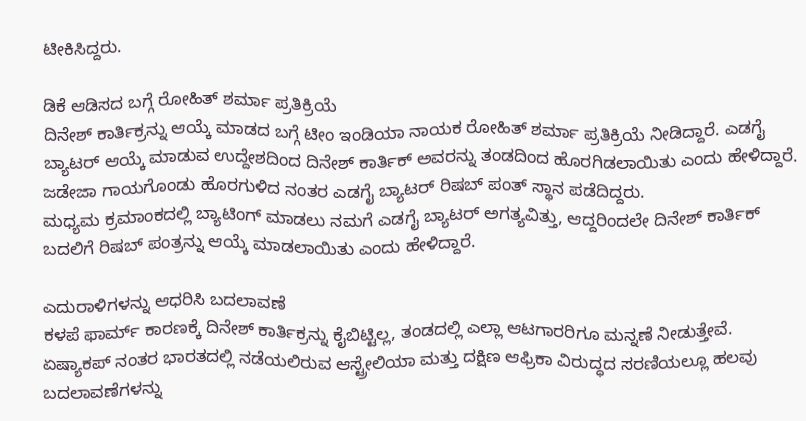ಟೀಕಿಸಿದ್ದರು.

ಡಿಕೆ ಆಡಿಸದ ಬಗ್ಗೆ ರೋಹಿತ್ ಶರ್ಮಾ ಪ್ರತಿಕ್ರಿಯೆ
ದಿನೇಶ್ ಕಾರ್ತಿಕ್ರನ್ನು ಆಯ್ಕೆ ಮಾಡದ ಬಗ್ಗೆ ಟೀಂ ಇಂಡಿಯಾ ನಾಯಕ ರೋಹಿತ್ ಶರ್ಮಾ ಪ್ರತಿಕ್ರಿಯೆ ನೀಡಿದ್ದಾರೆ. ಎಡಗೈ ಬ್ಯಾಟರ್ ಆಯ್ಕೆ ಮಾಡುವ ಉದ್ದೇಶದಿಂದ ದಿನೇಶ್ ಕಾರ್ತಿಕ್ ಅವರನ್ನು ತಂಡದಿಂದ ಹೊರಗಿಡಲಾಯಿತು ಎಂದು ಹೇಳಿದ್ದಾರೆ. ಜಡೇಜಾ ಗಾಯಗೊಂಡು ಹೊರಗುಳಿದ ನಂತರ ಎಡಗೈ ಬ್ಯಾಟರ್ ರಿಷಬ್ ಪಂತ್ ಸ್ಥಾನ ಪಡೆದಿದ್ದರು.
ಮಧ್ಯಮ ಕ್ರಮಾಂಕದಲ್ಲಿ ಬ್ಯಾಟಿಂಗ್ ಮಾಡಲು ನಮಗೆ ಎಡಗೈ ಬ್ಯಾಟರ್ ಅಗತ್ಯವಿತ್ತು, ಆದ್ದರಿಂದಲೇ ದಿನೇಶ್ ಕಾರ್ತಿಕ್ ಬದಲಿಗೆ ರಿಷಬ್ ಪಂತ್ರನ್ನು ಆಯ್ಕೆ ಮಾಡಲಾಯಿತು ಎಂದು ಹೇಳಿದ್ದಾರೆ.

ಎದುರಾಳಿಗಳನ್ನು ಆಧರಿಸಿ ಬದಲಾವಣೆ
ಕಳಪೆ ಫಾರ್ಮ್ ಕಾರಣಕ್ಕೆ ದಿನೇಶ್ ಕಾರ್ತಿಕ್ರನ್ನು ಕೈಬಿಟ್ಟಿಲ್ಲ, ತಂಡದಲ್ಲಿ ಎಲ್ಲಾ ಆಟಗಾರರಿಗೂ ಮನ್ನಣೆ ನೀಡುತ್ತೇವೆ. ಏಷ್ಯಾಕಪ್ ನಂತರ ಭಾರತದಲ್ಲಿ ನಡೆಯಲಿರುವ ಆಸ್ಟ್ರೇಲಿಯಾ ಮತ್ತು ದಕ್ಷಿಣ ಆಫ್ರಿಕಾ ವಿರುದ್ಧದ ಸರಣಿಯಲ್ಲೂ ಹಲವು ಬದಲಾವಣೆಗಳನ್ನು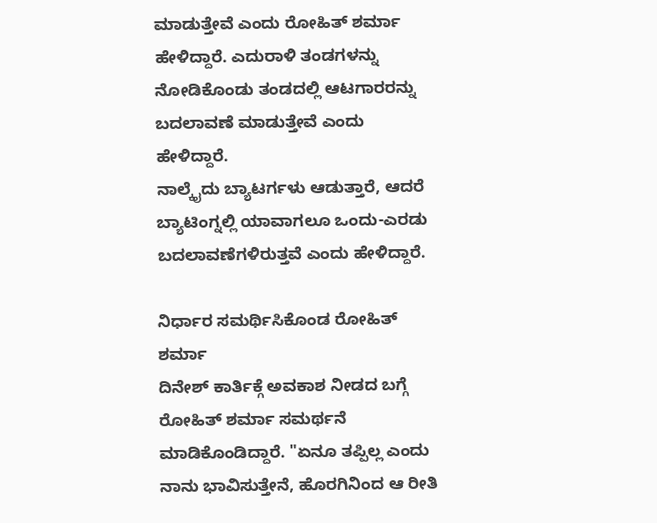ಮಾಡುತ್ತೇವೆ ಎಂದು ರೋಹಿತ್ ಶರ್ಮಾ ಹೇಳಿದ್ದಾರೆ. ಎದುರಾಳಿ ತಂಡಗಳನ್ನು ನೋಡಿಕೊಂಡು ತಂಡದಲ್ಲಿ ಆಟಗಾರರನ್ನು ಬದಲಾವಣೆ ಮಾಡುತ್ತೇವೆ ಎಂದು ಹೇಳಿದ್ದಾರೆ.
ನಾಲ್ಕೈದು ಬ್ಯಾಟರ್ಗಳು ಆಡುತ್ತಾರೆ, ಆದರೆ ಬ್ಯಾಟಿಂಗ್ನಲ್ಲಿ ಯಾವಾಗಲೂ ಒಂದು-ಎರಡು ಬದಲಾವಣೆಗಳಿರುತ್ತವೆ ಎಂದು ಹೇಳಿದ್ದಾರೆ.

ನಿರ್ಧಾರ ಸಮರ್ಥಿಸಿಕೊಂಡ ರೋಹಿತ್ ಶರ್ಮಾ
ದಿನೇಶ್ ಕಾರ್ತಿಕ್ಗೆ ಅವಕಾಶ ನೀಡದ ಬಗ್ಗೆ ರೋಹಿತ್ ಶರ್ಮಾ ಸಮರ್ಥನೆ ಮಾಡಿಕೊಂಡಿದ್ದಾರೆ. "ಏನೂ ತಪ್ಪಿಲ್ಲ ಎಂದು ನಾನು ಭಾವಿಸುತ್ತೇನೆ, ಹೊರಗಿನಿಂದ ಆ ರೀತಿ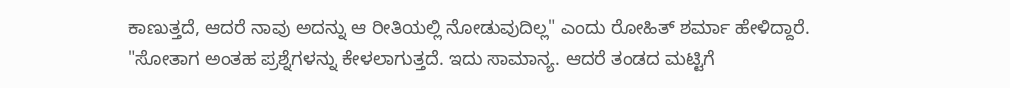ಕಾಣುತ್ತದೆ, ಆದರೆ ನಾವು ಅದನ್ನು ಆ ರೀತಿಯಲ್ಲಿ ನೋಡುವುದಿಲ್ಲ" ಎಂದು ರೋಹಿತ್ ಶರ್ಮಾ ಹೇಳಿದ್ದಾರೆ.
"ಸೋತಾಗ ಅಂತಹ ಪ್ರಶ್ನೆಗಳನ್ನು ಕೇಳಲಾಗುತ್ತದೆ. ಇದು ಸಾಮಾನ್ಯ. ಆದರೆ ತಂಡದ ಮಟ್ಟಿಗೆ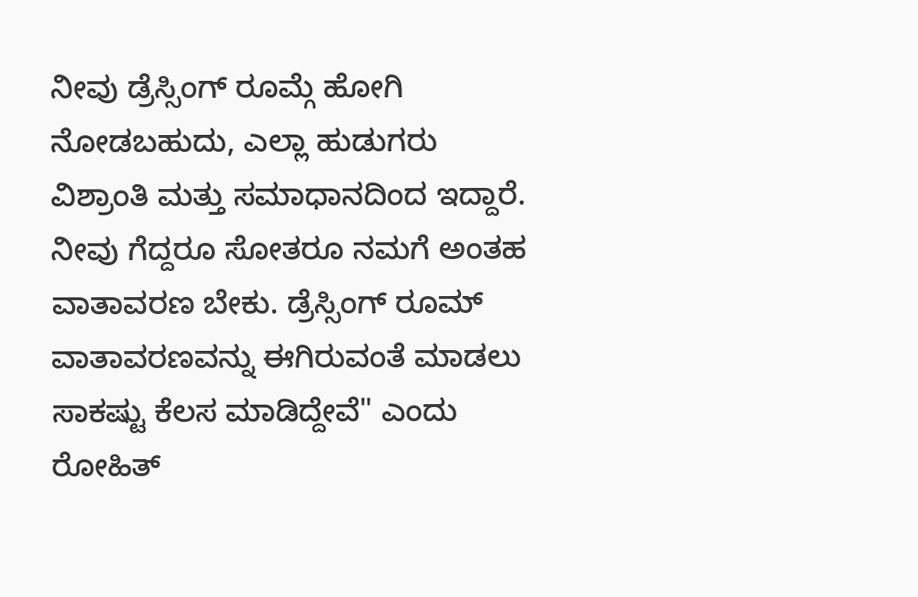ನೀವು ಡ್ರೆಸ್ಸಿಂಗ್ ರೂಮ್ಗೆ ಹೋಗಿ ನೋಡಬಹುದು, ಎಲ್ಲಾ ಹುಡುಗರು ವಿಶ್ರಾಂತಿ ಮತ್ತು ಸಮಾಧಾನದಿಂದ ಇದ್ದಾರೆ. ನೀವು ಗೆದ್ದರೂ ಸೋತರೂ ನಮಗೆ ಅಂತಹ ವಾತಾವರಣ ಬೇಕು. ಡ್ರೆಸ್ಸಿಂಗ್ ರೂಮ್ ವಾತಾವರಣವನ್ನು ಈಗಿರುವಂತೆ ಮಾಡಲು ಸಾಕಷ್ಟು ಕೆಲಸ ಮಾಡಿದ್ದೇವೆ" ಎಂದು ರೋಹಿತ್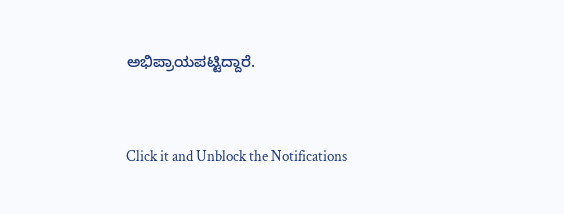ಅಭಿಪ್ರಾಯಪಟ್ಟಿದ್ದಾರೆ.


Click it and Unblock the Notifications